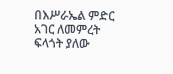በእሥራኤል ምድር አገር ለመምረት ፍላጎት ያለው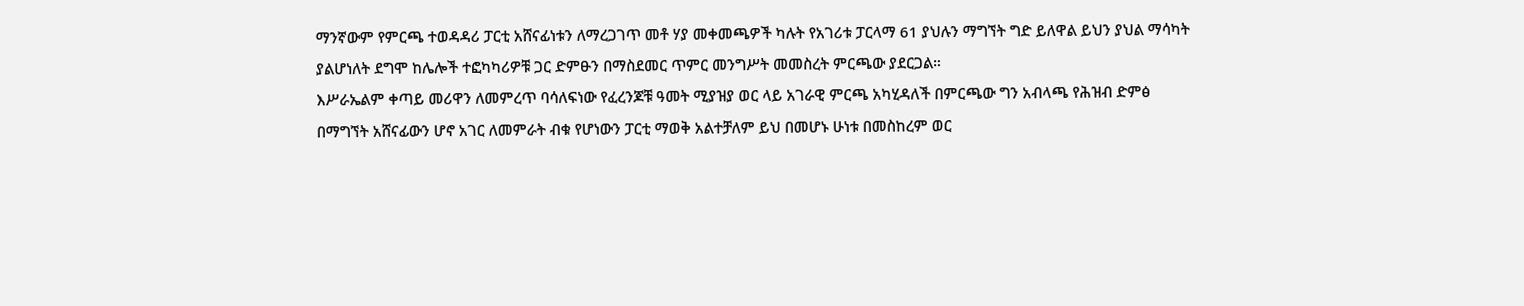ማንኛውም የምርጫ ተወዳዳሪ ፓርቲ አሸናፊነቱን ለማረጋገጥ መቶ ሃያ መቀመጫዎች ካሉት የአገሪቱ ፓርላማ 61 ያህሉን ማግኘት ግድ ይለዋል ይህን ያህል ማሳካት ያልሆነለት ደግሞ ከሌሎች ተፎካካሪዎቹ ጋር ድምፁን በማስደመር ጥምር መንግሥት መመስረት ምርጫው ያደርጋል።
እሥራኤልም ቀጣይ መሪዋን ለመምረጥ ባሳለፍነው የፈረንጆቹ ዓመት ሚያዝያ ወር ላይ አገራዊ ምርጫ አካሂዳለች በምርጫው ግን አብላጫ የሕዝብ ድምፅ በማግኘት አሸናፊውን ሆኖ አገር ለመምራት ብቁ የሆነውን ፓርቲ ማወቅ አልተቻለም ይህ በመሆኑ ሁነቱ በመስከረም ወር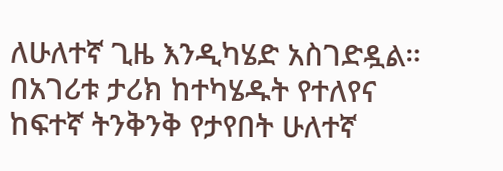ለሁለተኛ ጊዜ እንዲካሄድ አስገድዷል።
በአገሪቱ ታሪክ ከተካሄዱት የተለየና ከፍተኛ ትንቅንቅ የታየበት ሁለተኛ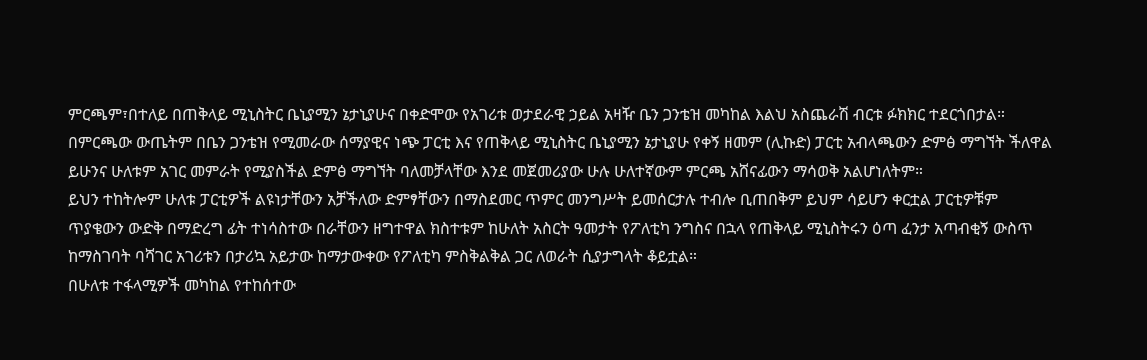ምርጫም፣በተለይ በጠቅላይ ሚኒስትር ቤኒያሚን ኔታኒያሁና በቀድሞው የአገሪቱ ወታደራዊ ኃይል አዛዥ ቤን ጋንቴዝ መካከል እልህ አስጨራሽ ብርቱ ፉክክር ተደርጎበታል።
በምርጫው ውጤትም በቤን ጋንቴዝ የሚመራው ሰማያዊና ነጭ ፓርቲ እና የጠቅላይ ሚኒስትር ቤኒያሚን ኔታኒያሁ የቀኝ ዘመም (ሊኩድ) ፓርቲ አብላጫውን ድምፅ ማግኘት ችለዋል ይሁንና ሁለቱም አገር መምራት የሚያስችል ድምፅ ማግኘት ባለመቻላቸው እንደ መጀመሪያው ሁሉ ሁለተኛውም ምርጫ አሸናፊውን ማሳወቅ አልሆነለትም።
ይህን ተከትሎም ሁለቱ ፓርቲዎች ልዩነታቸውን አቻችለው ድምፃቸውን በማስደመር ጥምር መንግሥት ይመሰርታሉ ተብሎ ቢጠበቅም ይህም ሳይሆን ቀርቷል ፓርቲዎቹም ጥያቄውን ውድቅ በማድረግ ፊት ተነሳስተው በራቸውን ዘግተዋል ክስተቱም ከሁለት አስርት ዓመታት የፖለቲካ ንግስና በኋላ የጠቅላይ ሚኒስትሩን ዕጣ ፈንታ አጣብቂኝ ውስጥ ከማስገባት ባሻገር አገሪቱን በታሪኳ አይታው ከማታውቀው የፖለቲካ ምስቅልቅል ጋር ለወራት ሲያታግላት ቆይቷል።
በሁለቱ ተፋላሚዎች መካከል የተከሰተው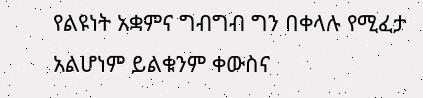የልዩነት አቋምና ግብግብ ግን በቀላሉ የሚፈታ አልሆነም ይልቁንም ቀውስና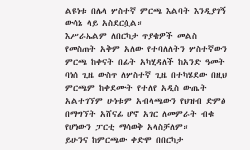ልዩነቱ በሌላ ሦስተኛ ምርጫ እልባት እንዲያገኝ ውሳኔ ላይ አስደርሷል።
እሥራኤልም ለበርካታ ጥያቄዎች መልስ የመስጠት አቅም አለው የተባለለትን ሦስተኛውን ምርጫ ከቀናት በፊት አካሂዳለች ከአንድ ዓመት ባነሰ ጊዜ ውስጥ ለሦስተኛ ጊዜ በተካሄደው በዚህ ምርጫም ከቀደሙት የተለየ አዲስ ውጤት አልተገኘም ሁነቱም አብላጫውን የህዝብ ድምፅ በማግኘት አሸናፊ ሆኖ አገር ለመምራት ብቁ የሆነውን ፓርቲ ማሳወቅ አላስቻለም።
ይሁንና ከምርጫው ቀድሞ በበርካታ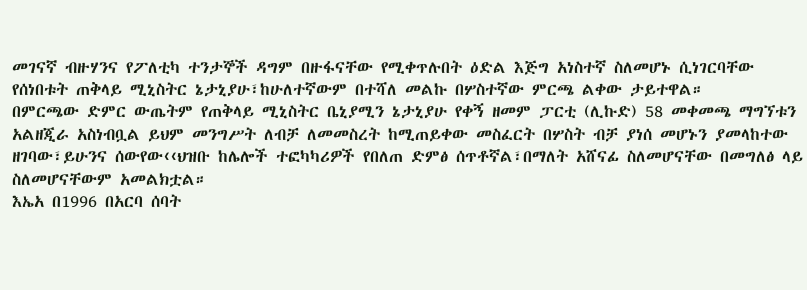መገናኛ ብዙሃንና የፖለቲካ ተንታኞች ዳግም በዙፋናቸው የሚቀጥሉበት ዕድል እጅግ አነስተኛ ስለመሆኑ ሲነገርባቸው የሰነበቱት ጠቅላይ ሚኒስትር ኔታኒያሁ፣ከሁለተኛውም በተሻለ መልኩ በሦስተኛው ምርጫ ልቀው ታይተዋል።
በምርጫው ድምር ውጤትም የጠቅላይ ሚኒስትር ቤኒያሚን ኔታኒያሁ የቀኝ ዘመም ፓርቲ (ሊኩድ) 58 መቀመጫ ማግኘቱን አልዘጂራ አስነብቧል ይህም መንግሥት ለብቻ ለመመስረት ከሚጠይቀው መስፈርት በሦስት ብቻ ያነሰ መሆኑን ያመላከተው ዘገባው፣ይሁንና ሰውየው‹‹ህዝቡ ከሌሎች ተፎካካሪዎች የበለጠ ድምፅ ሰጥቶኛል፣በማለት አሸናፊ ስለመሆናቸው በመግለፅ ላይ ስለመሆናቸውም አመልክቷል።
እኤአ በ1996 በአርባ ሰባት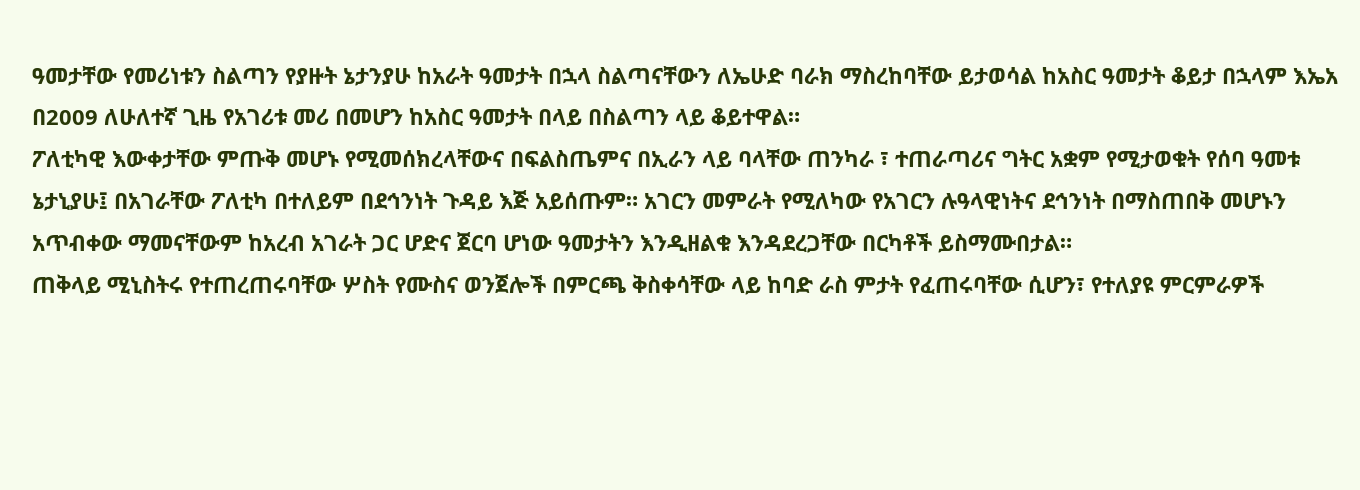ዓመታቸው የመሪነቱን ስልጣን የያዙት ኔታንያሁ ከአራት ዓመታት በኋላ ስልጣናቸውን ለኤሁድ ባራክ ማስረከባቸው ይታወሳል ከአስር ዓመታት ቆይታ በኋላም እኤአ በ2009 ለሁለተኛ ጊዜ የአገሪቱ መሪ በመሆን ከአስር ዓመታት በላይ በስልጣን ላይ ቆይተዋል።
ፖለቲካዊ እውቀታቸው ምጡቅ መሆኑ የሚመሰክረላቸውና በፍልስጤምና በኢራን ላይ ባላቸው ጠንካራ ፣ ተጠራጣሪና ግትር አቋም የሚታወቁት የሰባ ዓመቱ ኔታኒያሁ፤ በአገራቸው ፖለቲካ በተለይም በደኅንነት ጉዳይ እጅ አይሰጡም። አገርን መምራት የሚለካው የአገርን ሉዓላዊነትና ደኅንነት በማስጠበቅ መሆኑን አጥብቀው ማመናቸውም ከአረብ አገራት ጋር ሆድና ጀርባ ሆነው ዓመታትን እንዲዘልቁ እንዳደረጋቸው በርካቶች ይስማሙበታል።
ጠቅላይ ሚኒስትሩ የተጠረጠሩባቸው ሦስት የሙስና ወንጀሎች በምርጫ ቅስቀሳቸው ላይ ከባድ ራስ ምታት የፈጠሩባቸው ሲሆን፣ የተለያዩ ምርምራዎች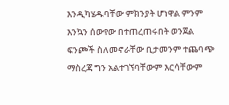እንዲካሄዱባቸው ምክንያት ሆነዋል ምንም እንኳን ሰውየው በተጠረጠሩበት ወንጀል ፍንጮች ስለመኖራቸው ቢታመንም ተጨባጭ ማስረጃ ግን አልተገኘባቸውም እርሳቸውም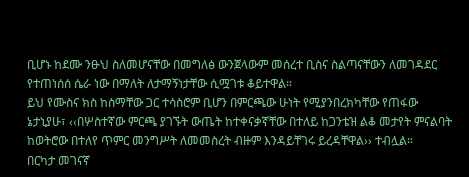ቢሆኑ ከደሙ ንፁህ ስለመሆናቸው በመግለፅ ውንጀላውም መሰረተ ቢስና ስልጣናቸውን ለመገዳደር የተጠነሰሰ ሴራ ነው በማለት ለታማኝነታቸው ሲሟገቱ ቆይተዋል።
ይህ የሙስና ክስ ከስማቸው ጋር ተሳስሮም ቢሆን በምርጫው ሁነት የሚያንበረክካቸው የጠፋው ኔታኒያሁ፣ ‹‹በሦስተኛው ምርጫ ያገኙት ውጤት ከተቀናቃኛቸው በተለይ ከጋንቴዝ ልቆ መታየት ምናልባት ከወትሮው በተለየ ጥምር መንግሥት ለመመስረት ብዙም እንዳይቸገሩ ይረዳቸዋል›› ተብሏል።
በርካታ መገናኛ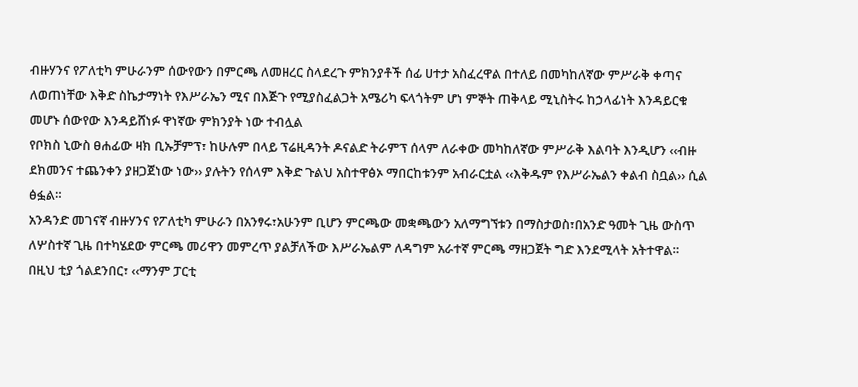ብዙሃንና የፖለቲካ ምሁራንም ሰውየውን በምርጫ ለመዘረር ስላደረጉ ምክንያቶች ሰፊ ሀተታ አስፈረዋል በተለይ በመካከለኛው ምሥራቅ ቀጣና ለወጠነቸው እቅድ ስኬታማነት የእሥራኤን ሚና በእጅጉ የሚያስፈልጋት አሜሪካ ፍላጎትም ሆነ ምኞት ጠቅላይ ሚኒስትሩ ከኃላፊነት እንዳይርቁ መሆኑ ሰውየው እንዳይሸነፉ ዋነኛው ምክንያት ነው ተብሏል
የቦክስ ኒውስ ፀሐፊው ዛክ ቢኡቻምፕ፣ ከሁሉም በላይ ፕሬዚዳንት ዶናልድ ትራምፕ ሰላም ለራቀው መካከለኛው ምሥራቅ እልባት እንዲሆን ‹‹ብዙ ደክመንና ተጨንቀን ያዘጋጀነው ነው›› ያሉትን የሰላም እቅድ ጉልህ አስተዋፅኦ ማበርከቱንም አብራርቷል ‹‹እቅዱም የእሥራኤልን ቀልብ ስቧል›› ሲል ፅፏል።
አንዳንድ መገናኛ ብዙሃንና የፖለቲካ ምሁራን በአንፃሩ፣አሁንም ቢሆን ምርጫው መቋጫውን አለማግኘቱን በማስታወስ፣በአንድ ዓመት ጊዜ ውስጥ ለሦስተኛ ጊዜ በተካሄደው ምርጫ መሪዋን መምረጥ ያልቻለችው እሥራኤልም ለዳግም አራተኛ ምርጫ ማዘጋጀት ግድ እንደሚላት አትተዋል።
በዚህ ቲያ ጎልደንበር፣ ‹‹ማንም ፓርቲ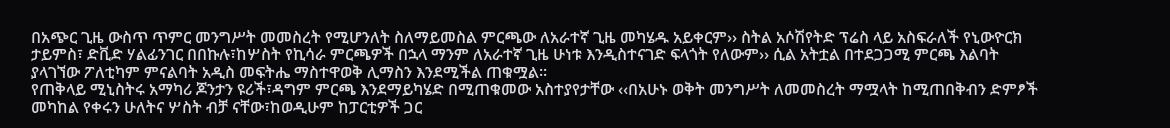በአጭር ጊዜ ውስጥ ጥምር መንግሥት መመስረት የሚሆንለት ስለማይመስል ምርጫው ለአራተኛ ጊዜ መካሄዱ አይቀርም›› ስትል አሶሽየትድ ፕሬስ ላይ አስፍራለች የኒውዮርክ ታይምስ፣ ድቪድ ሃልፊንገር በበኩሉ፣ከሦስት የኪሳራ ምርጫዎች በኋላ ማንም ለአራተኛ ጊዜ ሁነቱ እንዲስተናገድ ፍላጎት የለውም›› ሲል አትቷል በተደጋጋሚ ምርጫ እልባት ያላገኘው ፖለቲካም ምናልባት አዲስ መፍትሔ ማስተዋወቅ ሊማስን እንደሚችል ጠቁሟል።
የጠቅላይ ሚኒስትሩ አማካሪ ጆንታን ዩሪች፣ዳግም ምርጫ እንደማይካሄድ በሚጠቁመው አስተያየታቸው ‹‹በአሁኑ ወቅት መንግሥት ለመመስረት ማሟላት ከሚጠበቅብን ድምፆች መካከል የቀሩን ሁለትና ሦስት ብቻ ናቸው፣ከወዲሁም ከፓርቲዎች ጋር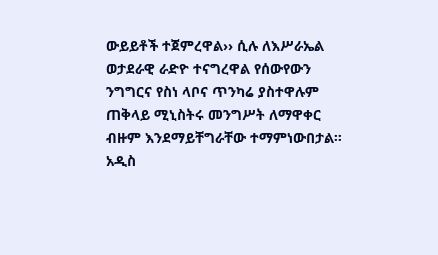ውይይቶች ተጀምረዋል›› ሲሉ ለእሥራኤል ወታደራዊ ራድዮ ተናግረዋል የሰውየውን ንግግርና የስነ ላቦና ጥንካሬ ያስተዋሉም ጠቅላይ ሚኒስትሩ መንግሥት ለማዋቀር ብዙም እንደማይቸግራቸው ተማምነውበታል።
አዲስ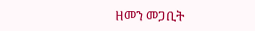ዘመን መጋቢት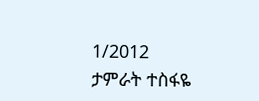1/2012
ታምራት ተስፋዬ